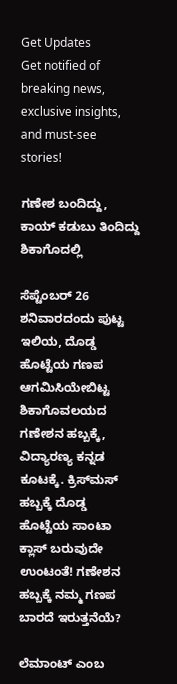Get Updates
Get notified of breaking news, exclusive insights, and must-see stories!

ಗಣೇಶ ಬಂದಿದ್ದು, ಕಾಯ್ ಕಡುಬು ತಿಂದಿದ್ದು ಶಿಕಾಗೊದಲ್ಲಿ

ಸೆಪ್ಟೆಂಬರ್ 26 ಶನಿವಾರದಂದು ಪುಟ್ಟ ಇಲಿಯ, ದೊಡ್ಡ ಹೊಟ್ಟೆಯ ಗಣಪ ಆಗಮಿಸಿಯೇಬಿಟ್ಟ ಶಿಕಾಗೊವಲಯದ ಗಣೇಶನ ಹಬ್ಬಕ್ಕೆ, ವಿದ್ಯಾರಣ್ಯ ಕನ್ನಡ ಕೂಟಕ್ಕೆ. ಕ್ರಿಸ್‍ಮಸ್ ಹಬ್ಬಕ್ಕೆ ದೊಡ್ಡ ಹೊಟ್ಟೆಯ ಸಾಂಟಾ ಕ್ಲಾಸ್ ಬರುವುದೇ ಉಂಟಂತೆ! ಗಣೇಶನ ಹಬ್ಬಕ್ಕೆ ನಮ್ಮ ಗಣಪ ಬಾರದೆ ಇರುತ್ತನೆಯೆ?

ಲೆಮಾಂಟ್ ಎಂಬ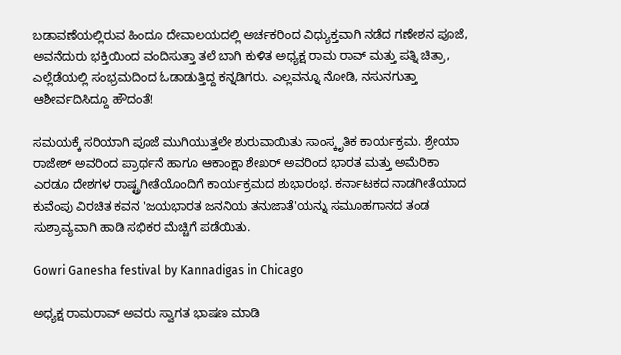ಬಡಾವಣೆಯಲ್ಲಿರುವ ಹಿಂದೂ ದೇವಾಲಯದಲ್ಲಿ ಅರ್ಚಕರಿಂದ ವಿಧ್ಯುಕ್ತವಾಗಿ ನಡೆದ ಗಣೇಶನ ಪೂಜೆ, ಅವನೆದುರು ಭಕ್ತಿಯಿಂದ ವಂದಿಸುತ್ತಾ ತಲೆ ಬಾಗಿ ಕುಳಿತ ಅಧ್ಯಕ್ಷ ರಾಮ ರಾವ್ ಮತ್ತು ಪತ್ನಿ ಚಿತ್ರಾ, ಎಲ್ಲೆಡೆಯಲ್ಲಿ ಸಂಭ್ರಮದಿಂದ ಓಡಾಡುತ್ತಿದ್ದ ಕನ್ನಡಿಗರು. ಎಲ್ಲವನ್ನೂ ನೋಡಿ, ನಸುನಗುತ್ತಾ ಆಶೀರ್ವದಿಸಿದ್ದೂ ಹೌದಂತೆ!

ಸಮಯಕ್ಕೆ ಸರಿಯಾಗಿ ಪೂಜೆ ಮುಗಿಯುತ್ತಲೇ ಶುರುವಾಯಿತು ಸಾಂಸ್ಕೃತಿಕ ಕಾರ್ಯಕ್ರಮ. ಶ್ರೇಯಾ ರಾಜೇಶ್ ಅವರಿಂದ ಪ್ರಾರ್ಥನೆ ಹಾಗೂ ಆಕಾಂಕ್ಷಾ ಶೇಖರ್ ಅವರಿಂದ ಭಾರತ ಮತ್ತು ಅಮೆರಿಕಾ ಎರಡೂ ದೇಶಗಳ ರಾಷ್ಟ್ರಗೀತೆಯೊಂದಿಗೆ ಕಾರ್ಯಕ್ರಮದ ಶುಭಾರಂಭ. ಕರ್ನಾಟಕದ ನಾಡಗೀತೆಯಾದ ಕುವೆಂಪು ವಿರಚಿತ ಕವನ 'ಜಯಭಾರತ ಜನನಿಯ ತನುಜಾತೆ'ಯನ್ನು ಸಮೂಹಗಾನದ ತಂಡ ಸುಶ್ರಾವ್ಯವಾಗಿ ಹಾಡಿ ಸಭಿಕರ ಮೆಚ್ಚಿಗೆ ಪಡೆಯಿತು.

Gowri Ganesha festival by Kannadigas in Chicago

ಅಧ್ಯಕ್ಷ ರಾಮರಾವ್ ಅವರು ಸ್ವಾಗತ ಭಾಷಣ ಮಾಡಿ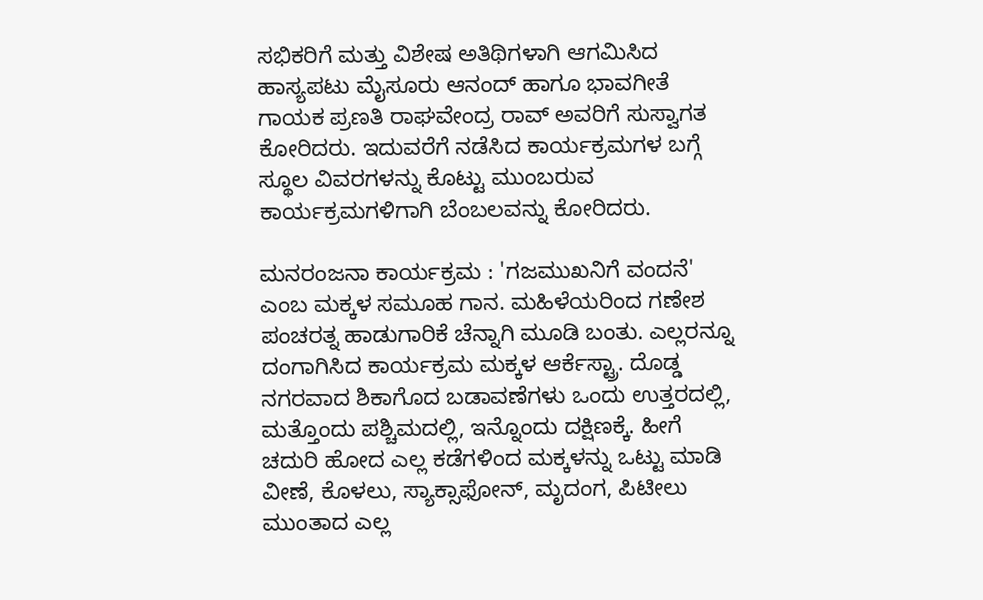ಸಭಿಕರಿಗೆ ಮತ್ತು ವಿಶೇಷ ಅತಿಥಿಗಳಾಗಿ ಆಗಮಿಸಿದ ಹಾಸ್ಯಪಟು ಮೈಸೂರು ಆನಂದ್ ಹಾಗೂ ಭಾವಗೀತೆ ಗಾಯಕ ಪ್ರಣತಿ ರಾಘವೇಂದ್ರ ರಾವ್ ಅವರಿಗೆ ಸುಸ್ವಾಗತ ಕೋರಿದರು. ಇದುವರೆಗೆ ನಡೆಸಿದ ಕಾರ್ಯಕ್ರಮಗಳ ಬಗ್ಗೆ ಸ್ಥೂಲ ವಿವರಗಳನ್ನು ಕೊಟ್ಟು ಮುಂಬರುವ ಕಾರ್ಯಕ್ರಮಗಳಿಗಾಗಿ ಬೆಂಬಲವನ್ನು ಕೋರಿದರು.

ಮನರಂಜನಾ ಕಾರ್ಯಕ್ರಮ : 'ಗಜಮುಖನಿಗೆ ವಂದನೆ' ಎಂಬ ಮಕ್ಕಳ ಸಮೂಹ ಗಾನ. ಮಹಿಳೆಯರಿಂದ ಗಣೇಶ ಪಂಚರತ್ನ ಹಾಡುಗಾರಿಕೆ ಚೆನ್ನಾಗಿ ಮೂಡಿ ಬಂತು. ಎಲ್ಲರನ್ನೂ ದಂಗಾಗಿಸಿದ ಕಾರ್ಯಕ್ರಮ ಮಕ್ಕಳ ಆರ್ಕೆಸ್ಟ್ರಾ. ದೊಡ್ಡ ನಗರವಾದ ಶಿಕಾಗೊದ ಬಡಾವಣೆಗಳು ಒಂದು ಉತ್ತರದಲ್ಲಿ, ಮತ್ತೊಂದು ಪಶ್ಚಿಮದಲ್ಲಿ, ಇನ್ನೊಂದು ದಕ್ಷಿಣಕ್ಕೆ. ಹೀಗೆ ಚದುರಿ ಹೋದ ಎಲ್ಲ ಕಡೆಗಳಿಂದ ಮಕ್ಕಳನ್ನು ಒಟ್ಟು ಮಾಡಿ ವೀಣೆ, ಕೊಳಲು, ಸ್ಯಾಕ್ಸಾಫೋನ್, ಮೃದಂಗ, ಪಿಟೀಲು ಮುಂತಾದ ಎಲ್ಲ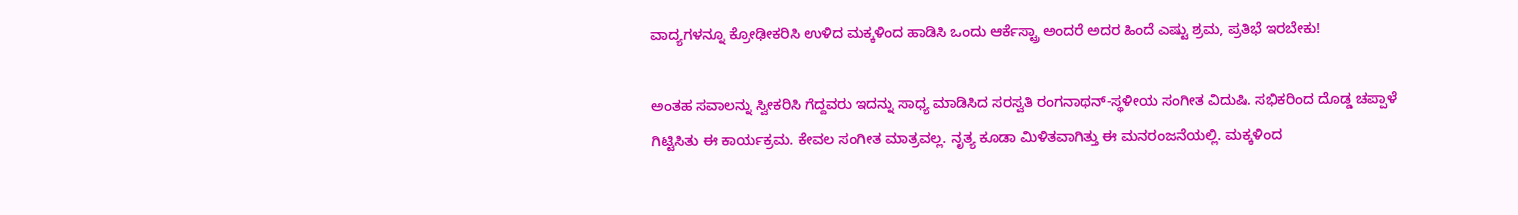ವಾದ್ಯಗಳನ್ನೂ ಕ್ರೋಢೀಕರಿಸಿ ಉಳಿದ ಮಕ್ಕಳಿಂದ ಹಾಡಿಸಿ ಒಂದು ಆರ್ಕೆಸ್ಟ್ರಾ ಅಂದರೆ ಅದರ ಹಿಂದೆ ಎಷ್ಟು ಶ್ರಮ, ಪ್ರತಿಭೆ ಇರಬೇಕು!

ಅಂತಹ ಸವಾಲನ್ನು ಸ್ವೀಕರಿಸಿ ಗೆದ್ದವರು ಇದನ್ನು ಸಾಧ್ಯ ಮಾಡಿಸಿದ ಸರಸ್ವತಿ ರಂಗನಾಥನ್-ಸ್ಥಳೀಯ ಸಂಗೀತ ವಿದುಷಿ. ಸಭಿಕರಿಂದ ದೊಡ್ಡ ಚಪ್ಪಾಳೆ ಗಿಟ್ಟಿಸಿತು ಈ ಕಾರ್ಯಕ್ರಮ. ಕೇವಲ ಸಂಗೀತ ಮಾತ್ರವಲ್ಲ. ನೃತ್ಯ ಕೂಡಾ ಮಿಳಿತವಾಗಿತ್ತು ಈ ಮನರಂಜನೆಯಲ್ಲಿ. ಮಕ್ಕಳಿಂದ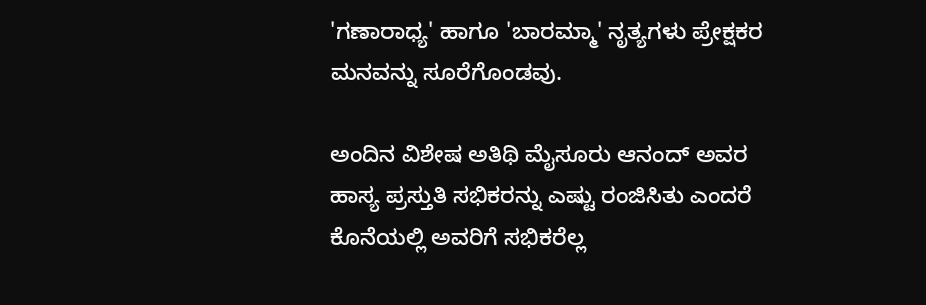'ಗಣಾರಾಧ್ಯ' ಹಾಗೂ 'ಬಾರಮ್ಮಾ' ನೃತ್ಯಗಳು ಪ್ರೇಕ್ಷಕರ ಮನವನ್ನು ಸೂರೆಗೊಂಡವು.

ಅಂದಿನ ವಿಶೇಷ ಅತಿಥಿ ಮೈಸೂರು ಆನಂದ್ ಅವರ ಹಾಸ್ಯ ಪ್ರಸ್ತುತಿ ಸಭಿಕರನ್ನು ಎಷ್ಟು ರಂಜಿಸಿತು ಎಂದರೆ ಕೊನೆಯಲ್ಲಿ ಅವರಿಗೆ ಸಭಿಕರೆಲ್ಲ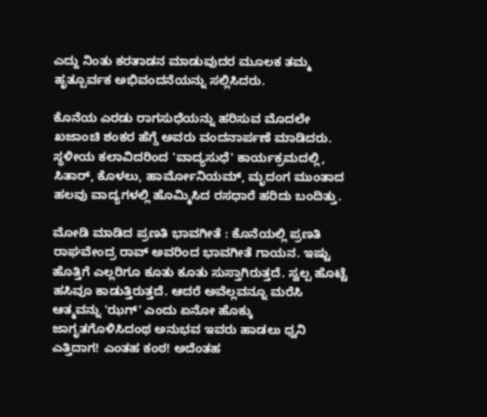ಎದ್ದು ನಿಂತು ಕರತಾಡನ ಮಾಡುವುದರ ಮೂಲಕ ತಮ್ಮ ಹೃತ್ಪೂರ್ವಕ ಅಭಿವಂದನೆಯನ್ನು ಸಲ್ಲಿಸಿದರು.

ಕೊನೆಯ ಎರಡು ರಾಗಸುಧೆಯನ್ನು ಹರಿಸುವ ಮೊದಲೇ ಖಜಾಂಚಿ ಶಂಕರ ಹೆಗ್ಡೆ ಅವರು ವಂದನಾರ್ಪಣೆ ಮಾಡಿದರು. ಸ್ಥಳೀಯ ಕಲಾವಿದರಿಂದ 'ವಾದ್ಯಸುಧೆ' ಕಾರ್ಯಕ್ರಮದಲ್ಲಿ, ಸಿತಾರ್, ಕೊಳಲು, ಹಾರ್ಮೋನಿಯಮ್, ಮೃದಂಗ ಮುಂತಾದ ಹಲವು ವಾದ್ಯಗಳಲ್ಲಿ ಹೊಮ್ಮಿಸಿದ ರಸಧಾರೆ ಹರಿದು ಬಂದಿತ್ತು.

ಮೋಡಿ ಮಾಡಿದ ಪ್ರಣತಿ ಭಾವಗೀತೆ : ಕೊನೆಯಲ್ಲಿ ಪ್ರಣತಿ ರಾಘವೇಂದ್ರ ರಾವ್ ಅವರಿಂದ ಭಾವಗೀತೆ ಗಾಯನ. ಇಷ್ಟು ಹೊತ್ತಿಗೆ ಎಲ್ಲರಿಗೂ ಕೂತು ಕೂತು ಸುಸ್ತಾಗಿರುತ್ತದೆ. ಸ್ವಲ್ಪ ಹೊಟ್ಟೆ ಹಸಿವೂ ಕಾಡುತ್ತಿರುತ್ತದೆ. ಆದರೆ ಅವೆಲ್ಲವನ್ನೂ ಮರೆಸಿ ಆತ್ಮವನ್ನು 'ಝಗ್' ಎಂದು ಏನೋ ಹೊಕ್ಕು ಜಾಗೃತಗೊಳಿಸಿದಂಥ ಅನುಭವ ಇವರು ಹಾಡಲು ಧ್ವನಿ ಎತ್ತಿದಾಗ! ಎಂತಹ ಕಂಠ! ಅದೆಂತಹ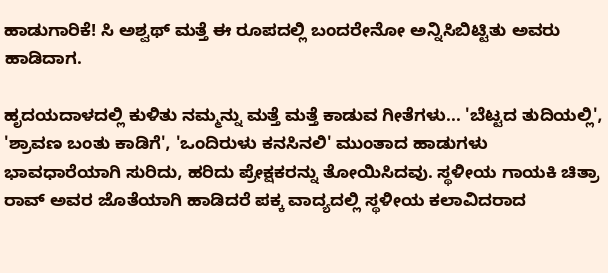ಹಾಡುಗಾರಿಕೆ! ಸಿ ಅಶ್ವಥ್ ಮತ್ತೆ ಈ ರೂಪದಲ್ಲಿ ಬಂದರೇನೋ ಅನ್ನಿಸಿಬಿಟ್ಟಿತು ಅವರು ಹಾಡಿದಾಗ.

ಹೃದಯದಾಳದಲ್ಲಿ ಕುಳಿತು ನಮ್ಮನ್ನು ಮತ್ತೆ ಮತ್ತೆ ಕಾಡುವ ಗೀತೆಗಳು... 'ಬೆಟ್ಟದ ತುದಿಯಲ್ಲಿ', 'ಶ್ರಾವಣ ಬಂತು ಕಾಡಿಗೆ', 'ಒಂದಿರುಳು ಕನಸಿನಲಿ' ಮುಂತಾದ ಹಾಡುಗಳು ಭಾವಧಾರೆಯಾಗಿ ಸುರಿದು, ಹರಿದು ಪ್ರೇಕ್ಷಕರನ್ನು ತೋಯಿಸಿದವು. ಸ್ಥಳೀಯ ಗಾಯಕಿ ಚಿತ್ರಾ ರಾವ್ ಅವರ ಜೊತೆಯಾಗಿ ಹಾಡಿದರೆ ಪಕ್ಕ ವಾದ್ಯದಲ್ಲಿ ಸ್ಥಳೀಯ ಕಲಾವಿದರಾದ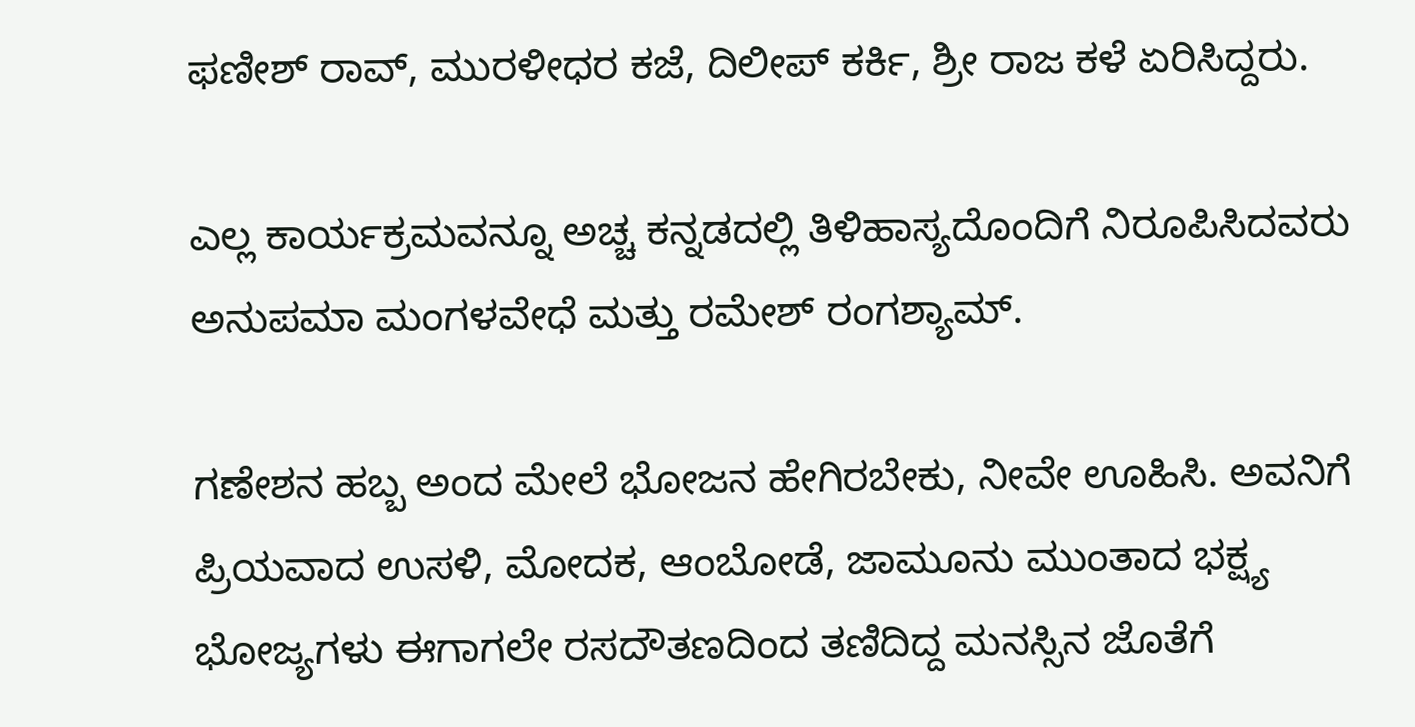ಫಣೀಶ್ ರಾವ್, ಮುರಳೀಧರ ಕಜೆ, ದಿಲೀಪ್ ಕರ್ಕಿ, ಶ್ರೀ ರಾಜ ಕಳೆ ಏರಿಸಿದ್ದರು.

ಎಲ್ಲ ಕಾರ್ಯಕ್ರಮವನ್ನೂ ಅಚ್ಚ ಕನ್ನಡದಲ್ಲಿ ತಿಳಿಹಾಸ್ಯದೊಂದಿಗೆ ನಿರೂಪಿಸಿದವರು ಅನುಪಮಾ ಮಂಗಳವೇಧೆ ಮತ್ತು ರಮೇಶ್ ರಂಗಶ್ಯಾಮ್.

ಗಣೇಶನ ಹಬ್ಬ ಅಂದ ಮೇಲೆ ಭೋಜನ ಹೇಗಿರಬೇಕು, ನೀವೇ ಊಹಿಸಿ. ಅವನಿಗೆ ಪ್ರಿಯವಾದ ಉಸಳಿ, ಮೋದಕ, ಆಂಬೋಡೆ, ಜಾಮೂನು ಮುಂತಾದ ಭಕ್ಷ್ಯ ಭೋಜ್ಯಗಳು ಈಗಾಗಲೇ ರಸದೌತಣದಿಂದ ತಣಿದಿದ್ದ ಮನಸ್ಸಿನ ಜೊತೆಗೆ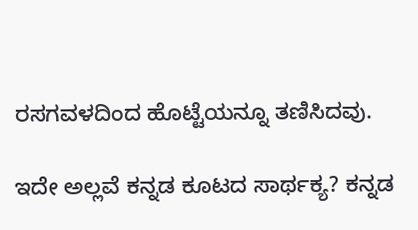ರಸಗವಳದಿಂದ ಹೊಟ್ಟೆಯನ್ನೂ ತಣಿಸಿದವು.

ಇದೇ ಅಲ್ಲವೆ ಕನ್ನಡ ಕೂಟದ ಸಾರ್ಥಕ್ಯ? ಕನ್ನಡ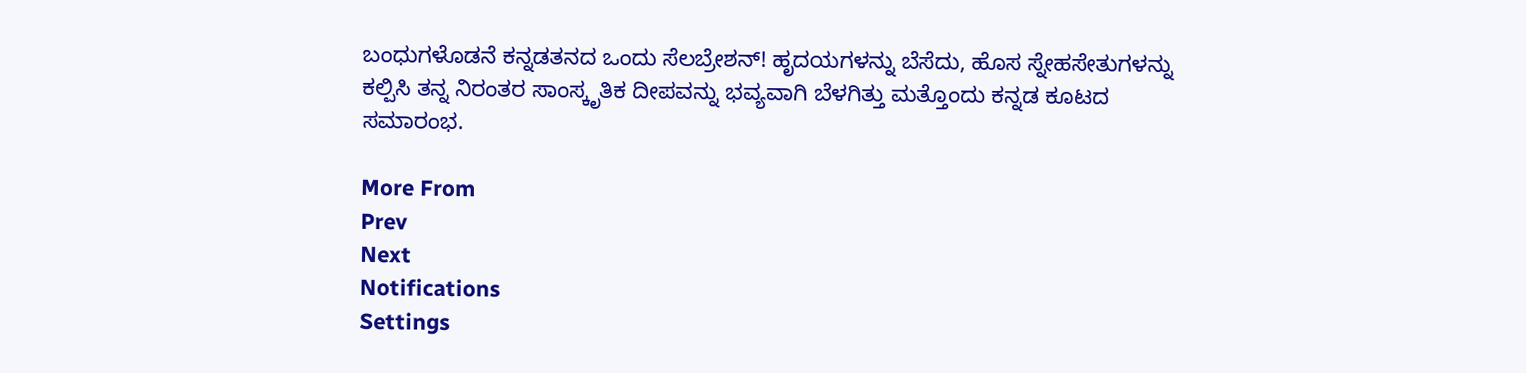ಬಂಧುಗಳೊಡನೆ ಕನ್ನಡತನದ ಒಂದು ಸೆಲಬ್ರೇಶನ್! ಹೃದಯಗಳನ್ನು ಬೆಸೆದು, ಹೊಸ ಸ್ನೇಹಸೇತುಗಳನ್ನು ಕಲ್ಪಿಸಿ ತನ್ನ ನಿರಂತರ ಸಾಂಸ್ಕೃತಿಕ ದೀಪವನ್ನು ಭವ್ಯವಾಗಿ ಬೆಳಗಿತ್ತು ಮತ್ತೊಂದು ಕನ್ನಡ ಕೂಟದ ಸಮಾರಂಭ.

More From
Prev
Next
Notifications
Settings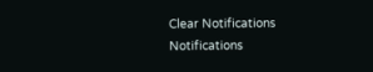Clear Notifications
Notifications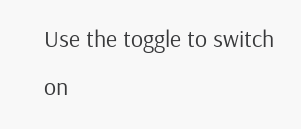Use the toggle to switch on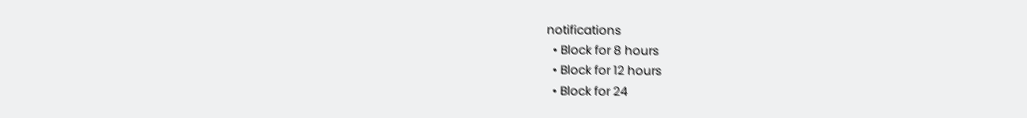notifications
  • Block for 8 hours
  • Block for 12 hours
  • Block for 24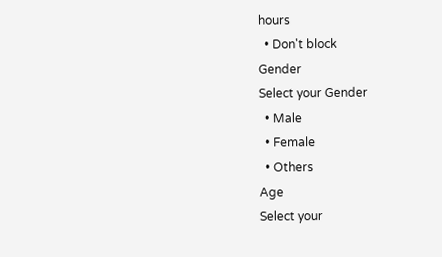hours
  • Don't block
Gender
Select your Gender
  • Male
  • Female
  • Others
Age
Select your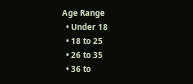Age Range
  • Under 18
  • 18 to 25
  • 26 to 35
  • 36 to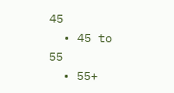45
  • 45 to 55
  • 55+